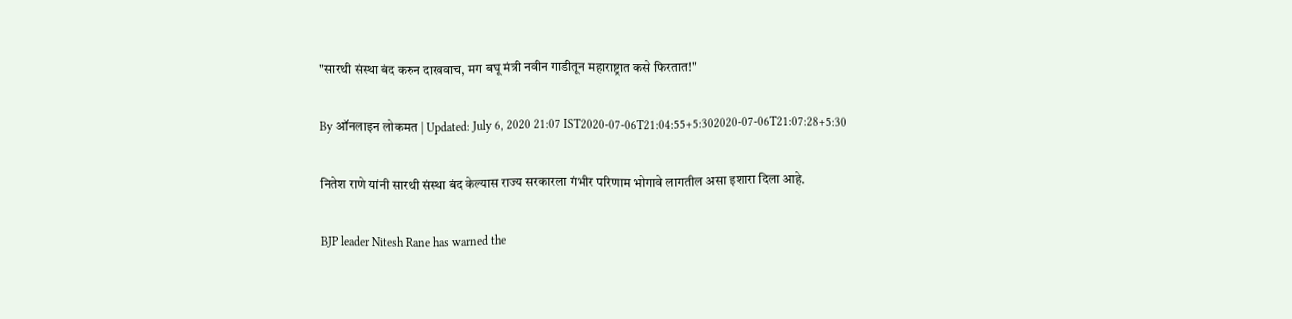"सारथी संस्था बंद करुन दाखवाच, मग बघू मंत्री नवीन गाडीतून महाराष्ट्रात कसे फिरतात!"

By ऑनलाइन लोकमत | Updated: July 6, 2020 21:07 IST2020-07-06T21:04:55+5:302020-07-06T21:07:28+5:30

नितेश राणे यांनी सारथी संस्था बंद केल्यास राज्य सरकारला गंभीर परिणाम भोगावे लागतील असा इशारा दिला आहे.

BJP leader Nitesh Rane has warned the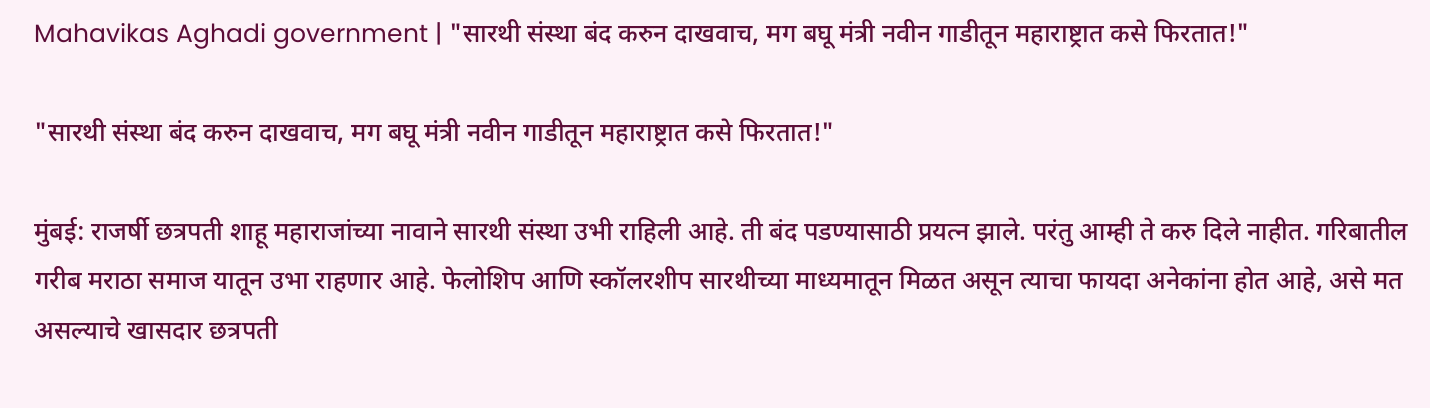Mahavikas Aghadi government | "सारथी संस्था बंद करुन दाखवाच, मग बघू मंत्री नवीन गाडीतून महाराष्ट्रात कसे फिरतात!"

"सारथी संस्था बंद करुन दाखवाच, मग बघू मंत्री नवीन गाडीतून महाराष्ट्रात कसे फिरतात!"

मुंबई: राजर्षी छत्रपती शाहू महाराजांच्या नावाने सारथी संस्था उभी राहिली आहे. ती बंद पडण्यासाठी प्रयत्न झाले. परंतु आम्ही ते करु दिले नाहीत. गरिबातील गरीब मराठा समाज यातून उभा राहणार आहे. फेलोशिप आणि स्कॉलरशीप सारथीच्या माध्यमातून मिळत असून त्याचा फायदा अनेकांना होत आहे, असे मत असल्याचे खासदार छत्रपती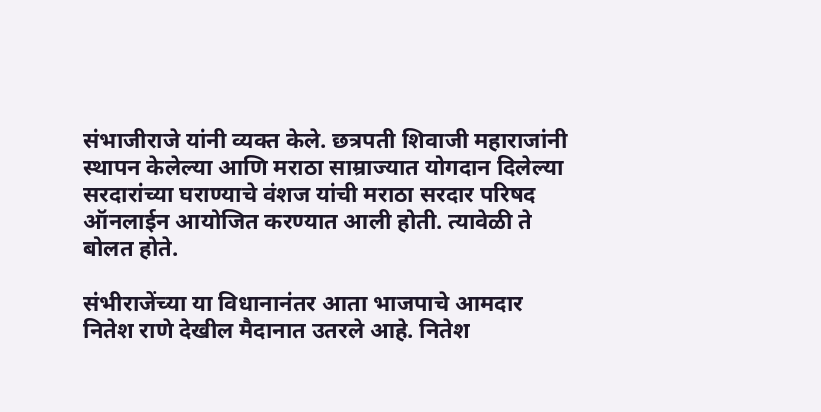संभाजीराजे यांनी व्यक्त केले. छत्रपती शिवाजी महाराजांनी स्थापन केलेल्या आणि मराठा साम्राज्यात योगदान दिलेल्या सरदारांच्या घराण्याचे वंशज यांची मराठा सरदार परिषद ऑनलाईन आयोजित करण्यात आली होती. त्यावेळी ते बोलत होते.

संभीराजेंच्या या विधानानंतर आता भाजपाचे आमदार नितेश राणे देखील मैदानात उतरले आहे. नितेश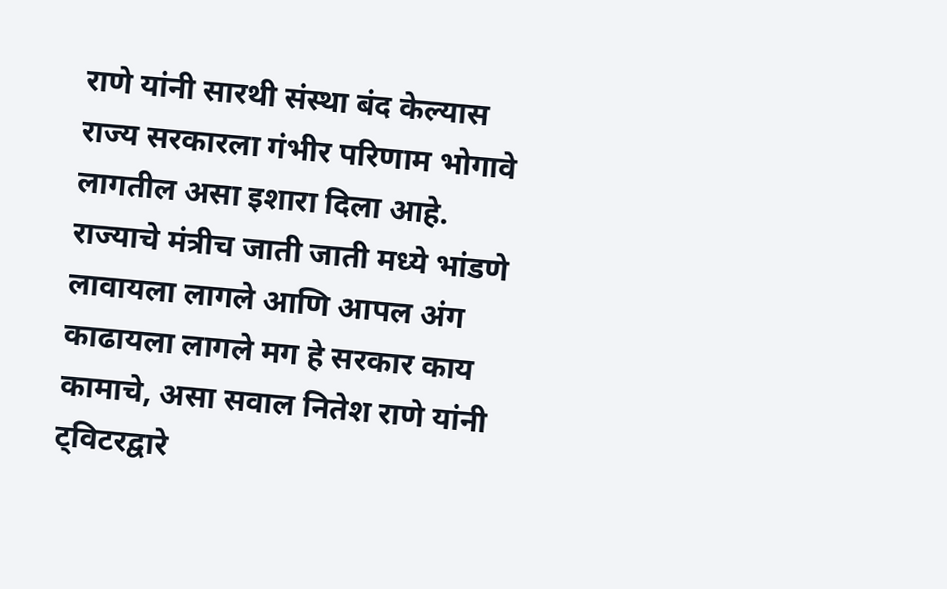राणे यांनी सारथी संस्था बंद केल्यास राज्य सरकारला गंभीर परिणाम भोगावे लागतील असा इशारा दिला आहे. राज्याचे मंत्रीच जाती जाती मध्ये भांडणे लावायला लागले आणि आपल अंग काढायला लागले मग हे सरकार काय कामाचे, असा सवाल नितेश राणे यांनी ट्विटरद्वारे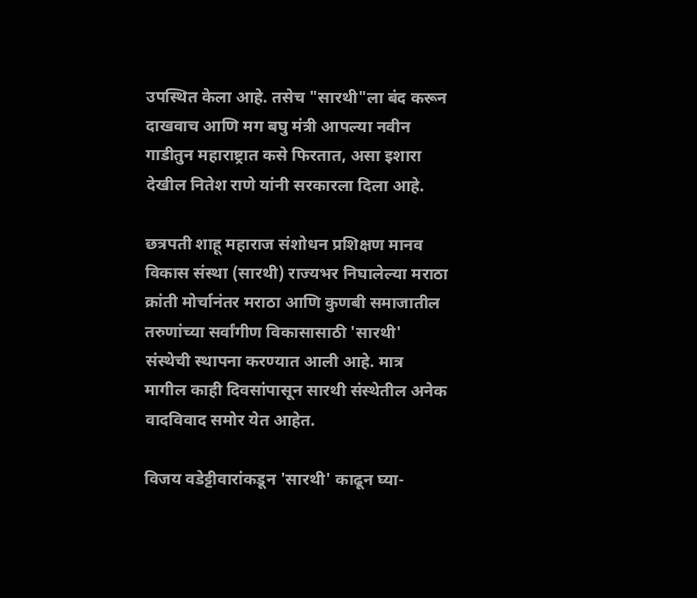उपस्थित केला आहे. तसेच "सारथी"ला बंद करून दाखवाच आणि मग बघु मंत्री आपल्या नवीन गाडीतुन महाराष्ट्रात कसे फिरतात, असा इशारा देखील नितेश राणे यांनी सरकारला दिला आहे.

छत्रपती शाहू महाराज संशोधन प्रशिक्षण मानव विकास संस्था (सारथी) राज्यभर निघालेल्या मराठा क्रांती मोर्चानंतर मराठा आणि कुणबी समाजातील तरुणांच्या सर्वांगीण विकासासाठी 'सारथी' संस्थेची स्थापना करण्यात आली आहे. मात्र मागील काही दिवसांपासून सारथी संस्थेतील अनेक वादविवाद समोर येत आहेत.

विजय वडेट्टीवारांकडून 'सारथी' काढून घ्या-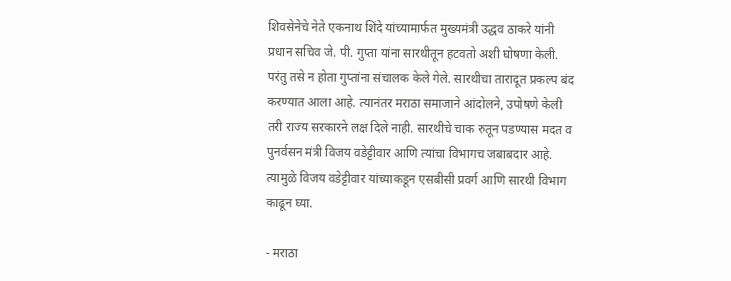शिवसेनेचे नेते एकनाथ शिंदे यांच्यामार्फत मुख्यमंत्री उद्धव ठाकरे यांनी प्रधान सचिव जे. पी. गुप्ता यांना सारथीतून हटवतो अशी घोषणा केली. परंतु तसे न होता गुप्तांना संचालक केले गेले. सारथीचा तारादूत प्रकल्प बंद करण्यात आला आहे. त्यानंतर मराठा समाजाने आंदोलने, उपोषणे केली तरी राज्य सरकारने लक्ष दिले नाही. सारथीचे चाक रुतून पडण्यास मदत व पुनर्वसन मंत्री विजय वडेट्टीवार आणि त्यांचा विभागच जबाबदार आहे. त्यामुळे विजय वडेट्टीवार यांच्याकडून एसबीसी प्रवर्ग आणि सारथी विभाग काढून घ्या.

- मराठा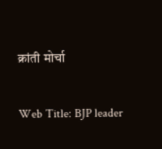क्रांती मोर्चा

Web Title: BJP leader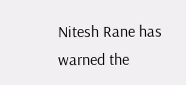Nitesh Rane has warned the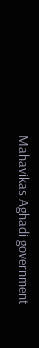Mahavikas Aghadi government